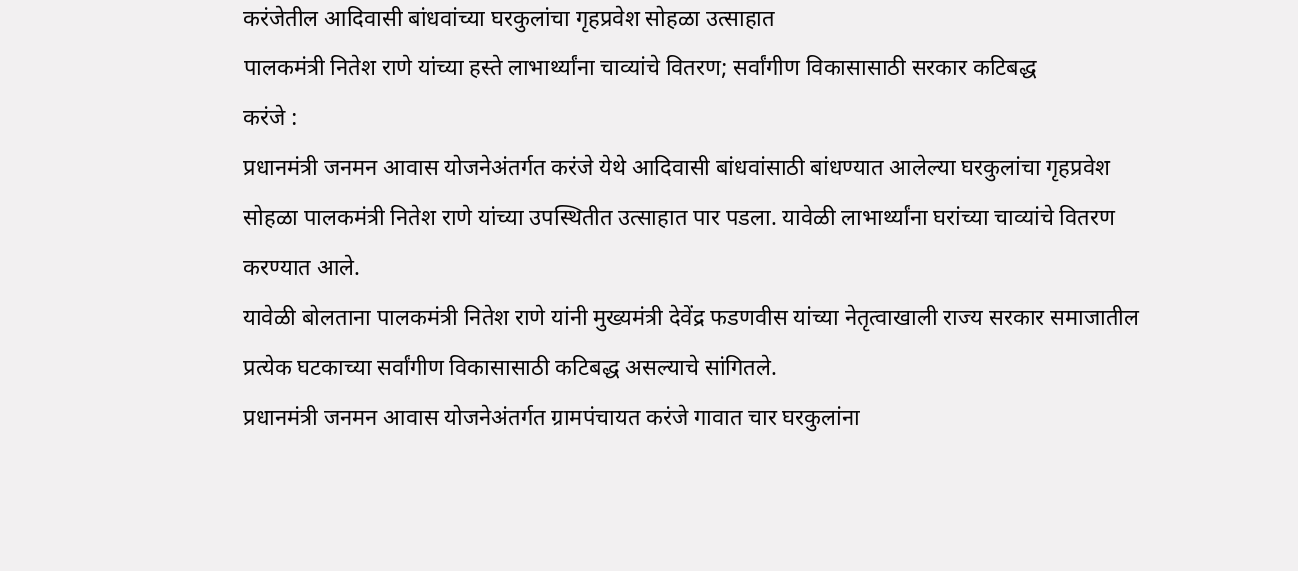करंजेतील आदिवासी बांधवांच्या घरकुलांचा गृहप्रवेश सोहळा उत्साहात
पालकमंत्री नितेश राणे यांच्या हस्ते लाभार्थ्यांना चाव्यांचे वितरण; सर्वांगीण विकासासाठी सरकार कटिबद्ध
करंजे :
प्रधानमंत्री जनमन आवास योजनेअंतर्गत करंजे येथे आदिवासी बांधवांसाठी बांधण्यात आलेल्या घरकुलांचा गृहप्रवेश सोहळा पालकमंत्री नितेश राणे यांच्या उपस्थितीत उत्साहात पार पडला. यावेळी लाभार्थ्यांना घरांच्या चाव्यांचे वितरण करण्यात आले.
यावेळी बोलताना पालकमंत्री नितेश राणे यांनी मुख्यमंत्री देवेंद्र फडणवीस यांच्या नेतृत्वाखाली राज्य सरकार समाजातील प्रत्येक घटकाच्या सर्वांगीण विकासासाठी कटिबद्ध असल्याचे सांगितले.
प्रधानमंत्री जनमन आवास योजनेअंतर्गत ग्रामपंचायत करंजे गावात चार घरकुलांना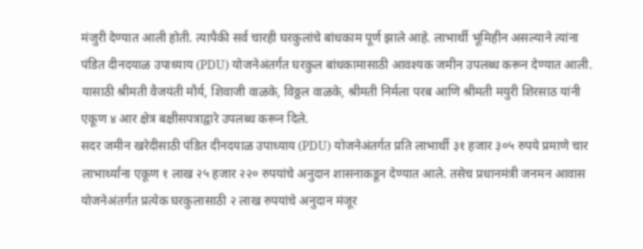मंजुरी देण्यात आली होती. त्यापैकी सर्व चारही घरकुलांचे बांधकाम पूर्ण झाले आहे. लाभार्थी भूमिहीन असल्याने त्यांना पंडित दीनदयाळ उपाध्याय (PDU) योजनेअंतर्गत घरकुल बांधकामासाठी आवश्यक जमीन उपलब्ध करून देण्यात आली. यासाठी श्रीमती वैजयंती मौर्य, शिवाजी वाळके, विठ्ठल वाळके, श्रीमती निर्मला परब आणि श्रीमती मयुरी शिरसाठ यांनी एकूण ४ आर क्षेत्र बक्षीसपत्राद्वारे उपलब्ध करून दिले.
सदर जमीन खरेदीसाठी पंडित दीनदयाळ उपाध्याय (PDU) योजनेअंतर्गत प्रति लाभार्थी ३१ हजार ३०५ रुपये प्रमाणे चार लाभार्थ्यांना एकूण १ लाख २५ हजार २२० रुपयांचे अनुदान शासनाकडून देण्यात आले. तसेच प्रधानमंत्री जनमन आवास योजनेअंतर्गत प्रत्येक घरकुलासाठी २ लाख रुपयांचे अनुदान मंजूर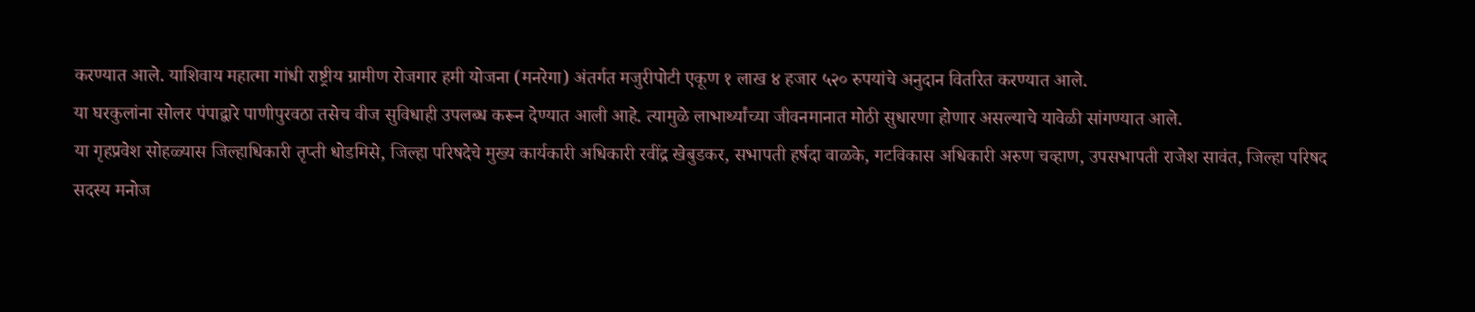करण्यात आले. याशिवाय महात्मा गांधी राष्ट्रीय ग्रामीण रोजगार हमी योजना (मनरेगा) अंतर्गत मजुरीपोटी एकूण १ लाख ४ हजार ५२० रुपयांचे अनुदान वितरित करण्यात आले.
या घरकुलांना सोलर पंपाद्वारे पाणीपुरवठा तसेच वीज सुविधाही उपलब्ध करून देण्यात आली आहे. त्यामुळे लाभार्थ्यांच्या जीवनमानात मोठी सुधारणा होणार असल्याचे यावेळी सांगण्यात आले.
या गृहप्रवेश सोहळ्यास जिल्हाधिकारी तृप्ती धोडमिसे, जिल्हा परिषदेचे मुख्य कार्यकारी अधिकारी रवींद्र खेबुडकर, सभापती हर्षदा वाळके, गटविकास अधिकारी अरुण चव्हाण, उपसभापती राजेश सावंत, जिल्हा परिषद सदस्य मनोज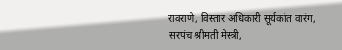रावराणे, विस्तार अधिकारी सूर्यकांत वारंग, सरपंच श्रीमती मेस्त्री,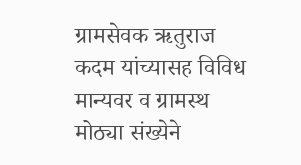ग्रामसेवक ऋतुराज कदम यांच्यासह विविध मान्यवर व ग्रामस्थ मोठ्या संख्येने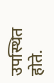उपस्थित होते.